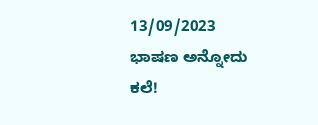13/09/2023
ಭಾಷಣ ಅನ್ನೋದು ಕಲೆ!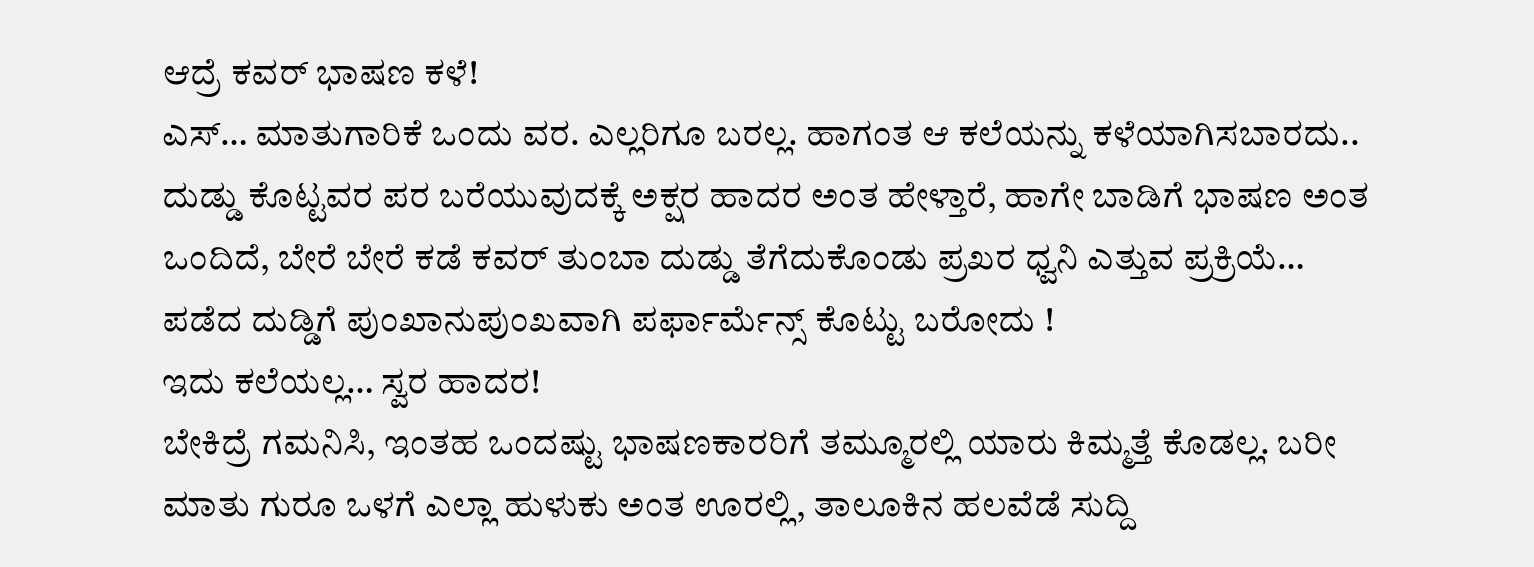ಆದ್ರೆ ಕವರ್ ಭಾಷಣ ಕಳೆ!
ಎಸ್… ಮಾತುಗಾರಿಕೆ ಒಂದು ವರ. ಎಲ್ಲರಿಗೂ ಬರಲ್ಲ. ಹಾಗಂತ ಆ ಕಲೆಯನ್ನು ಕಳೆಯಾಗಿಸಬಾರದು.. ದುಡ್ಡು ಕೊಟ್ಟವರ ಪರ ಬರೆಯುವುದಕ್ಕೆ ಅಕ್ಷರ ಹಾದರ ಅಂತ ಹೇಳ್ತಾರೆ, ಹಾಗೇ ಬಾಡಿಗೆ ಭಾಷಣ ಅಂತ ಒಂದಿದೆ, ಬೇರೆ ಬೇರೆ ಕಡೆ ಕವರ್ ತುಂಬಾ ದುಡ್ಡು ತೆಗೆದುಕೊಂಡು ಪ್ರಖರ ಧ್ವನಿ ಎತ್ತುವ ಪ್ರಕ್ರಿಯೆ…
ಪಡೆದ ದುಡ್ಡಿಗೆ ಪುಂಖಾನುಪುಂಖವಾಗಿ ಪರ್ಫಾರ್ಮೆನ್ಸ್ ಕೊಟ್ಟು ಬರೋದು !
ಇದು ಕಲೆಯಲ್ಲ… ಸ್ವರ ಹಾದರ!
ಬೇಕಿದ್ರೆ ಗಮನಿಸಿ, ಇಂತಹ ಒಂದಷ್ಟು ಭಾಷಣಕಾರರಿಗೆ ತಮ್ಮೂರಲ್ಲಿ ಯಾರು ಕಿಮ್ಮತ್ತೆ ಕೊಡಲ್ಲ. ಬರೀ ಮಾತು ಗುರೂ ಒಳಗೆ ಎಲ್ಲಾ ಹುಳುಕು ಅಂತ ಊರಲ್ಲಿ, ತಾಲೂಕಿನ ಹಲವೆಡೆ ಸುದ್ದಿ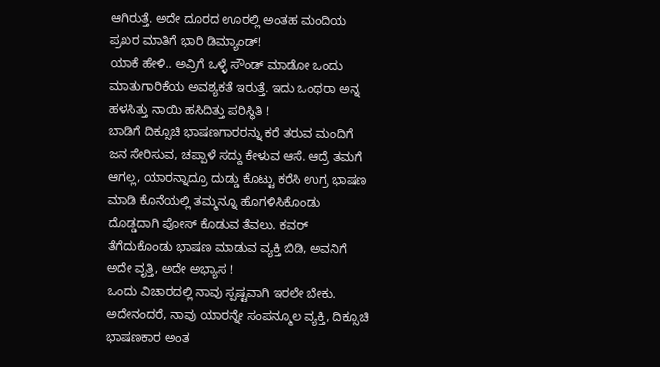ಆಗಿರುತ್ತೆ. ಅದೇ ದೂರದ ಊರಲ್ಲಿ ಅಂತಹ ಮಂದಿಯ ಪ್ರಖರ ಮಾತಿಗೆ ಭಾರಿ ಡಿಮ್ಯಾಂಡ್!
ಯಾಕೆ ಹೇಳಿ.. ಅವ್ರಿಗೆ ಒಳ್ಳೆ ಸೌಂಡ್ ಮಾಡೋ ಒಂದು ಮಾತುಗಾರಿಕೆಯ ಅವಶ್ಯಕತೆ ಇರುತ್ತೆ. ಇದು ಒಂಥರಾ ಅನ್ನ ಹಳಸಿತ್ತು ನಾಯಿ ಹಸಿದಿತ್ತು ಪರಿಸ್ಥಿತಿ !
ಬಾಡಿಗೆ ದಿಕ್ಸೂಚಿ ಭಾಷಣಗಾರರನ್ನು ಕರೆ ತರುವ ಮಂದಿಗೆ ಜನ ಸೇರಿಸುವ, ಚಪ್ಪಾಳೆ ಸದ್ದು ಕೇಳುವ ಆಸೆ. ಆದ್ರೆ ತಮಗೆ ಆಗಲ್ಲ, ಯಾರನ್ನಾದ್ರೂ ದುಡ್ಡು ಕೊಟ್ಟು ಕರೆಸಿ ಉಗ್ರ ಭಾಷಣ ಮಾಡಿ ಕೊನೆಯಲ್ಲಿ ತಮ್ಮನ್ನೂ ಹೊಗಳಿಸಿಕೊಂಡು ದೊಡ್ಡದಾಗಿ ಪೋಸ್ ಕೊಡುವ ತೆವಲು. ಕವರ್ ತೆಗೆದುಕೊಂಡು ಭಾಷಣ ಮಾಡುವ ವ್ಯಕ್ತಿ ಬಿಡಿ, ಅವನಿಗೆ ಅದೇ ವೃತ್ತಿ, ಅದೇ ಅಭ್ಯಾಸ !
ಒಂದು ವಿಚಾರದಲ್ಲಿ ನಾವು ಸ್ಪಷ್ಟವಾಗಿ ಇರಲೇ ಬೇಕು. ಅದೇನಂದರೆ, ನಾವು ಯಾರನ್ನೇ ಸಂಪನ್ಮೂಲ ವ್ಯಕ್ತಿ, ದಿಕ್ಸೂಚಿ ಭಾಷಣಕಾರ ಅಂತ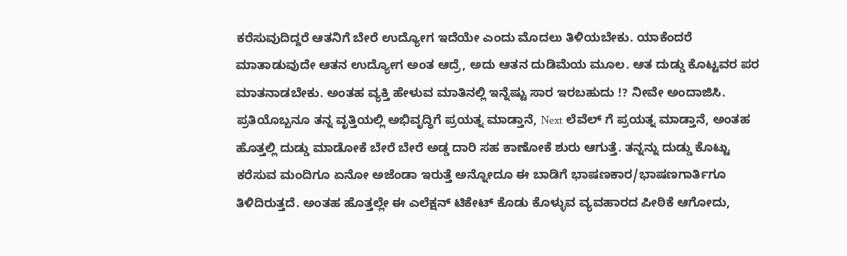ಕರೆಸುವುದಿದ್ದರೆ ಆತನಿಗೆ ಬೇರೆ ಉದ್ಯೋಗ ಇದೆಯೇ ಎಂದು ಮೊದಲು ತಿಳಿಯಬೇಕು. ಯಾಕೆಂದರೆ ಮಾತಾಡುವುದೇ ಆತನ ಉದ್ಯೋಗ ಅಂತ ಆದ್ರೆ, ಅದು ಆತನ ದುಡಿಮೆಯ ಮೂಲ. ಆತ ದುಡ್ಡು ಕೊಟ್ಟವರ ಪರ ಮಾತನಾಡಬೇಕು. ಅಂತಹ ವ್ಯಕ್ತಿ ಹೇಳುವ ಮಾತಿನಲ್ಲಿ ಇನ್ನೆಷ್ಟು ಸಾರ ಇರಬಹುದು !? ನೀವೇ ಅಂದಾಜಿಸಿ.
ಪ್ರತಿಯೊಬ್ಬನೂ ತನ್ನ ವೃತ್ತಿಯಲ್ಲಿ ಅಭಿವೃದ್ಧಿಗೆ ಪ್ರಯತ್ನ ಮಾಡ್ತಾನೆ, Next ಲೆವೆಲ್ ಗೆ ಪ್ರಯತ್ನ ಮಾಡ್ತಾನೆ, ಅಂತಹ ಹೊತ್ತಲ್ಲಿ ದುಡ್ಡು ಮಾಡೋಕೆ ಬೇರೆ ಬೇರೆ ಅಡ್ಡ ದಾರಿ ಸಹ ಕಾಣೋಕೆ ಶುರು ಆಗುತ್ತೆ. ತನ್ನನ್ನು ದುಡ್ಡು ಕೊಟ್ಟು ಕರೆಸುವ ಮಂದಿಗೂ ಏನೋ ಅಜೆಂಡಾ ಇರುತ್ತೆ ಅನ್ನೋದೂ ಈ ಬಾಡಿಗೆ ಭಾಷಣಕಾರ/ಭಾಷಣಗಾರ್ತಿಗೂ ತಿಳಿದಿರುತ್ತದೆ. ಅಂತಹ ಹೊತ್ತಲ್ಲೇ ಈ ಎಲೆಕ್ಷನ್ ಟಿಕೇಟ್ ಕೊಡು ಕೊಳ್ಳುವ ವ್ಯವಹಾರದ ಪೀಠಿಕೆ ಆಗೋದು,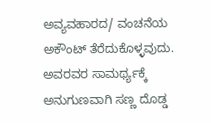ಅವ್ಯವಹಾರದ/ ವಂಚನೆಯ ಅಕೌಂಟ್ ತೆರೆದುಕೊಳ್ಳವುದು. ಅವರವರ ಸಾಮರ್ಥ್ಯಕ್ಕೆ ಅನುಗುಣವಾಗಿ ಸಣ್ಣ ದೊಡ್ಡ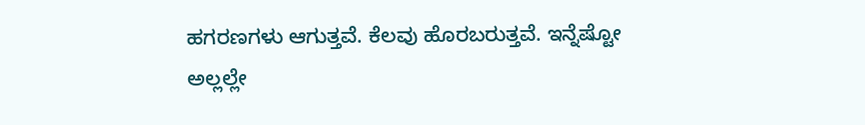ಹಗರಣಗಳು ಆಗುತ್ತವೆ. ಕೆಲವು ಹೊರಬರುತ್ತವೆ. ಇನ್ನೆಷ್ಟೋ ಅಲ್ಲಲ್ಲೇ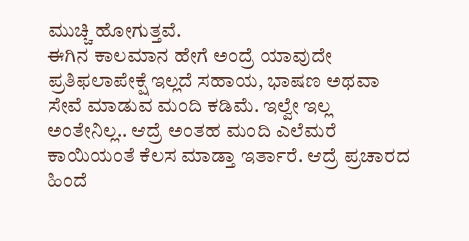ಮುಚ್ಚಿ ಹೋಗುತ್ತವೆ.
ಈಗಿನ ಕಾಲಮಾನ ಹೇಗೆ ಅಂದ್ರೆ ಯಾವುದೇ ಪ್ರತಿಫಲಾಪೇಕ್ಷೆ ಇಲ್ಲದೆ ಸಹಾಯ, ಭಾಷಣ ಅಥವಾ ಸೇವೆ ಮಾಡುವ ಮಂದಿ ಕಡಿಮೆ. ಇಲ್ವೇ ಇಲ್ಲ ಅಂತೇನಿಲ್ಲ.. ಆದ್ರೆ ಅಂತಹ ಮಂದಿ ಎಲೆಮರೆ ಕಾಯಿಯಂತೆ ಕೆಲಸ ಮಾಡ್ತಾ ಇರ್ತಾರೆ. ಆದ್ರೆ ಪ್ರಚಾರದ ಹಿಂದೆ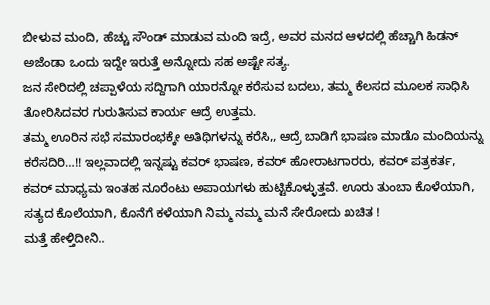ಬೀಳುವ ಮಂದಿ, ಹೆಚ್ಚು ಸೌಂಡ್ ಮಾಡುವ ಮಂದಿ ಇದ್ರೆ, ಅವರ ಮನದ ಆಳದಲ್ಲಿ ಹೆಚ್ಚಾಗಿ ಹಿಡನ್ ಅಜೆಂಡಾ ಒಂದು ಇದ್ದೇ ಇರುತ್ತೆ ಅನ್ನೋದು ಸಹ ಅಷ್ಟೇ ಸತ್ಯ.
ಜನ ಸೇರಿದಲ್ಲಿ ಚಪ್ಪಾಳೆಯ ಸದ್ದಿಗಾಗಿ ಯಾರನ್ನೋ ಕರೆಸುವ ಬದಲು, ತಮ್ಮ ಕೆಲಸದ ಮೂಲಕ ಸಾಧಿಸಿ ತೋರಿಸಿದವರ ಗುರುತಿಸುವ ಕಾರ್ಯ ಆದ್ರೆ ಉತ್ತಮ.
ತಮ್ಮ ಊರಿನ ಸಭೆ ಸಮಾರಂಭಕ್ಕೇ ಅತಿಥಿಗಳನ್ನು ಕರೆಸಿ,, ಆದ್ರೆ ಬಾಡಿಗೆ ಭಾಷಣ ಮಾಡೊ ಮಂದಿಯನ್ನು ಕರೆಸದಿರಿ…!! ಇಲ್ಲವಾದಲ್ಲಿ ಇನ್ನಷ್ಟು ಕವರ್ ಭಾಷಣ, ಕವರ್ ಹೋರಾಟಗಾರರು, ಕವರ್ ಪತ್ರಕರ್ತ, ಕವರ್ ಮಾಧ್ಯಮ ಇಂತಹ ನೂರೆಂಟು ಅಪಾಯಗಳು ಹುಟ್ಟಿಕೊಳ್ಳುತ್ತವೆ. ಊರು ತುಂಬಾ ಕೊಳೆಯಾಗಿ, ಸತ್ಯದ ಕೊಲೆಯಾಗಿ, ಕೊನೆಗೆ ಕಳೆಯಾಗಿ ನಿಮ್ಮ ನಮ್ಮ ಮನೆ ಸೇರೋದು ಖಚಿತ !
ಮತ್ತೆ ಹೇಳ್ತಿದೀನಿ..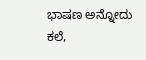ಭಾಷಣ ಅನ್ನೋದು ಕಲೆ,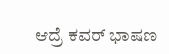ಆದ್ರೆ ಕವರ್ ಭಾಷಣ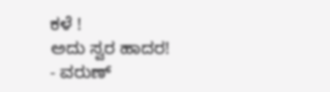ಕಳೆ !
ಅದು ಸ್ವರ ಹಾದರ!
- ವರುಣ್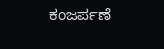ಕಂಜರ್ಪಣೆ